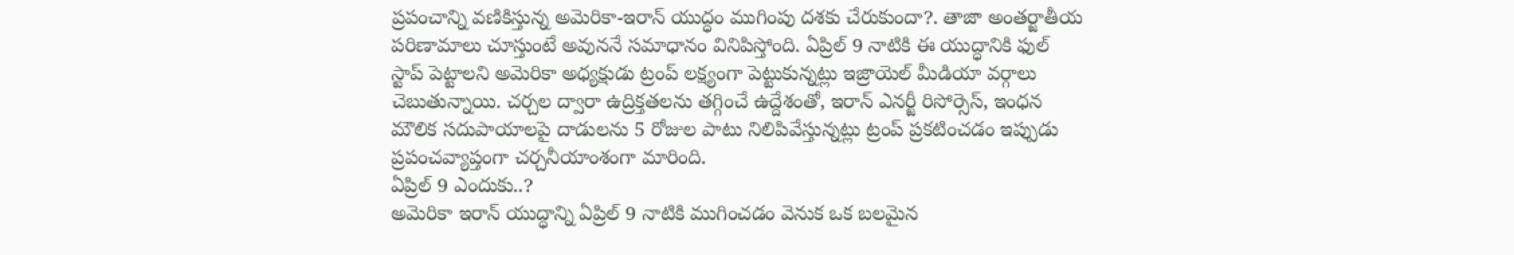ప్రపంచాన్ని వణికిస్తున్న అమెరికా-ఇరాన్ యుద్ధం ముగింపు దశకు చేరుకుందా?. తాజా అంతర్జాతీయ పరిణామాలు చూస్తుంటే అవుననే సమాధానం వినిపిస్తోంది. ఏప్రిల్ 9 నాటికి ఈ యుద్ధానికి ఫుల్ స్టాప్ పెట్టాలని అమెరికా అధ్యక్షుడు ట్రంప్ లక్ష్యంగా పెట్టుకున్నట్లు ఇజ్రాయెల్ మీడియా వర్గాలు చెబుతున్నాయి. చర్చల ద్వారా ఉద్రిక్తతలను తగ్గించే ఉద్దేశంతో, ఇరాన్ ఎనర్జీ రిసోర్సెస్, ఇంధన మౌలిక సదుపాయాలపై దాడులను 5 రోజుల పాటు నిలిపివేస్తున్నట్లు ట్రంప్ ప్రకటించడం ఇప్పుడు ప్రపంచవ్యాప్తంగా చర్చనీయాంశంగా మారింది.
ఏప్రిల్ 9 ఎందుకు..?
అమెరికా ఇరాన్ యుద్ధాన్ని ఏప్రిల్ 9 నాటికి ముగించడం వెనుక ఒక బలమైన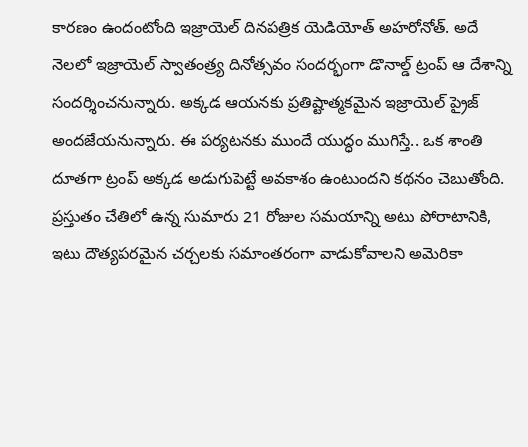కారణం ఉందంటోంది ఇజ్రాయెల్ దినపత్రిక యెడియోత్ అహరోనోత్. అదే నెలలో ఇజ్రాయెల్ స్వాతంత్ర్య దినోత్సవం సందర్భంగా డొనాల్డ్ ట్రంప్ ఆ దేశాన్ని సందర్శించనున్నారు. అక్కడ ఆయనకు ప్రతిష్టాత్మకమైన ఇజ్రాయెల్ ప్రైజ్ అందజేయనున్నారు. ఈ పర్యటనకు ముందే యుద్ధం ముగిస్తే.. ఒక శాంతి దూతగా ట్రంప్ అక్కడ అడుగుపెట్టే అవకాశం ఉంటుందని కథనం చెబుతోంది. ప్రస్తుతం చేతిలో ఉన్న సుమారు 21 రోజుల సమయాన్ని అటు పోరాటానికి, ఇటు దౌత్యపరమైన చర్చలకు సమాంతరంగా వాడుకోవాలని అమెరికా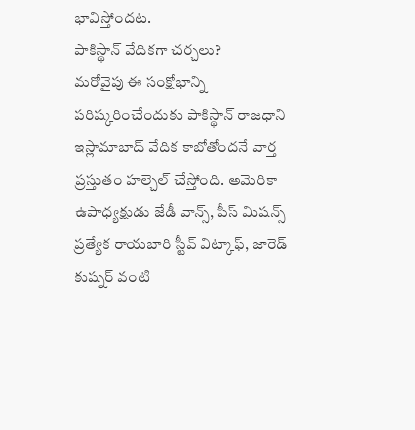భావిస్తోందట.
పాకిస్థాన్ వేదికగా చర్చలు?
మరోవైపు ఈ సంక్షోభాన్ని పరిష్కరించేందుకు పాకిస్థాన్ రాజధాని ఇస్లామాబాద్ వేదిక కాబోతోందనే వార్త ప్రస్తుతం హల్చెల్ చేస్తోంది. అమెరికా ఉపాధ్యక్షుడు జేడీ వాన్స్, పీస్ మిషన్స్ ప్రత్యేక రాయబారి స్టీవ్ విట్కాఫ్, జారెడ్ కుష్నర్ వంటి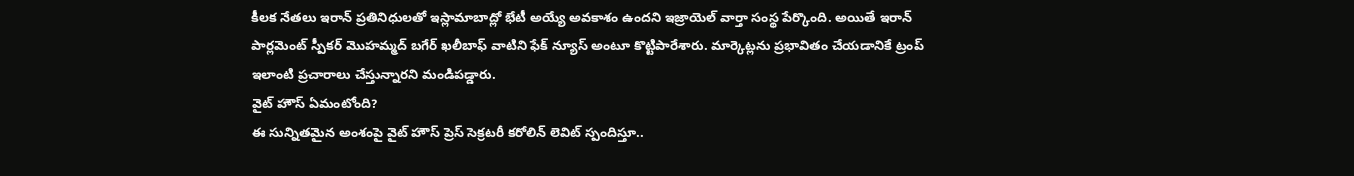కీలక నేతలు ఇరాన్ ప్రతినిధులతో ఇస్లామాబాద్లో భేటీ అయ్యే అవకాశం ఉందని ఇజ్రాయెల్ వార్తా సంస్థ పేర్కొంది. అయితే ఇరాన్ పార్లమెంట్ స్పీకర్ మొహమ్మద్ బగేర్ ఖలీబాఫ్ వాటిని ఫేక్ న్యూస్ అంటూ కొట్టిపారేశారు. మార్కెట్లను ప్రభావితం చేయడానికే ట్రంప్ ఇలాంటి ప్రచారాలు చేస్తున్నారని మండిపడ్డారు.
వైట్ హౌస్ ఏమంటోంది?
ఈ సున్నితమైన అంశంపై వైట్ హౌస్ ప్రెస్ సెక్రటరీ కరోలిన్ లెవిట్ స్పందిస్తూ..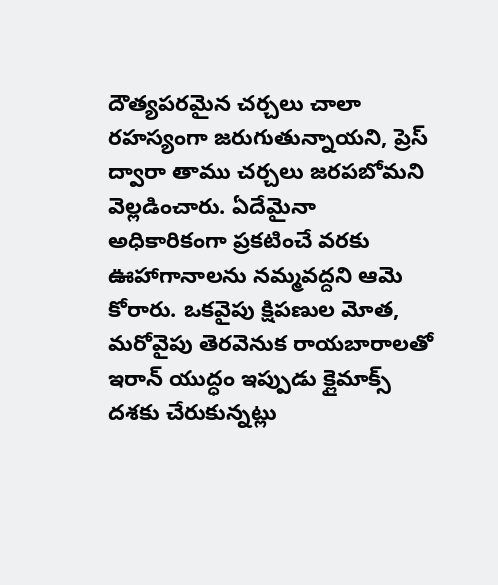దౌత్యపరమైన చర్చలు చాలా రహస్యంగా జరుగుతున్నాయని, ప్రెస్ ద్వారా తాము చర్చలు జరపబోమని వెల్లడించారు. ఏదేమైనా అధికారికంగా ప్రకటించే వరకు ఊహాగానాలను నమ్మవద్దని ఆమె కోరారు. ఒకవైపు క్షిపణుల మోత, మరోవైపు తెరవెనుక రాయబారాలతో ఇరాన్ యుద్ధం ఇప్పుడు క్లైమాక్స్ దశకు చేరుకున్నట్లు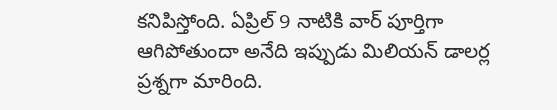కనిపిస్తోంది. ఏప్రిల్ 9 నాటికి వార్ పూర్తిగా ఆగిపోతుందా అనేది ఇప్పుడు మిలియన్ డాలర్ల ప్రశ్నగా మారింది.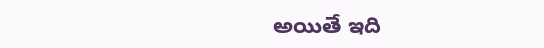అయితే ఇది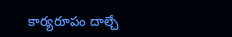కార్యరూపం దాల్చే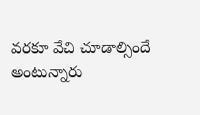వరకూ వేచి చూడాల్సిందే అంటున్నారు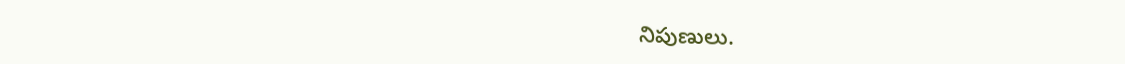నిపుణులు.